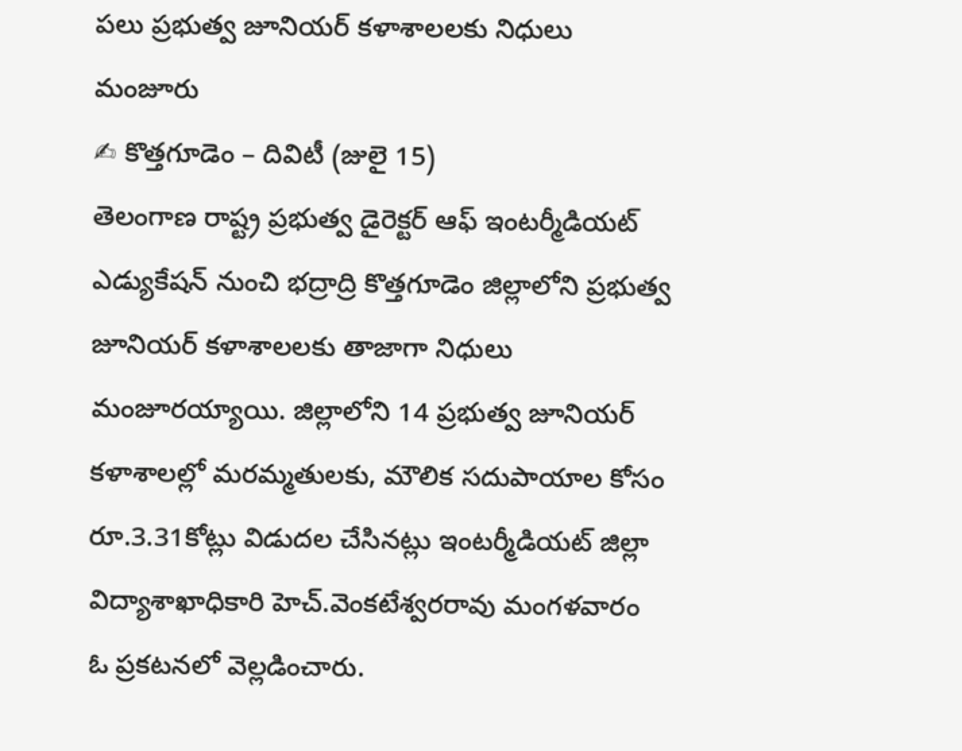పలు ప్రభుత్వ జూనియర్ కళాశాలలకు నిధులు మంజూరు
✍ కొత్తగూడెం – దివిటీ (జులై 15)
తెలంగాణ రాష్ట్ర ప్రభుత్వ డైరెక్టర్ ఆఫ్ ఇంటర్మీడియట్ ఎడ్యుకేషన్ నుంచి భద్రాద్రి కొత్తగూడెం జిల్లాలోని ప్రభుత్వ జూనియర్ కళాశాలలకు తాజాగా నిధులు మంజూరయ్యాయి. జిల్లాలోని 14 ప్రభుత్వ జూనియర్ కళాశాలల్లో మరమ్మతులకు, మౌలిక సదుపాయాల కోసం రూ.3.31కోట్లు విడుదల చేసినట్లు ఇంటర్మీడియట్ జిల్లా విద్యాశాఖాధికారి హెచ్.వెంకటేశ్వరరావు మంగళవారం ఓ ప్రకటనలో వెల్లడించారు.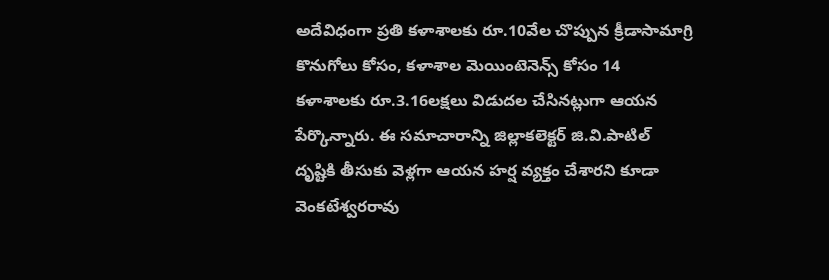అదేవిధంగా ప్రతి కళాశాలకు రూ.10వేల చొప్పున క్రీడాసామాగ్రి కొనుగోలు కోసం, కళాశాల మెయింటెనెన్స్ కోసం 14 కళాశాలకు రూ.3.16లక్షలు విడుదల చేసినట్లుగా ఆయన పేర్కొన్నారు. ఈ సమాచారాన్ని జిల్లాకలెక్టర్ జి.వి.పాటిల్ దృష్టికి తీసుకు వెళ్లగా ఆయన హర్ష వ్యక్తం చేశారని కూడా వెంకటేశ్వరరావు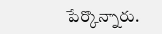పేర్కొన్నారు.